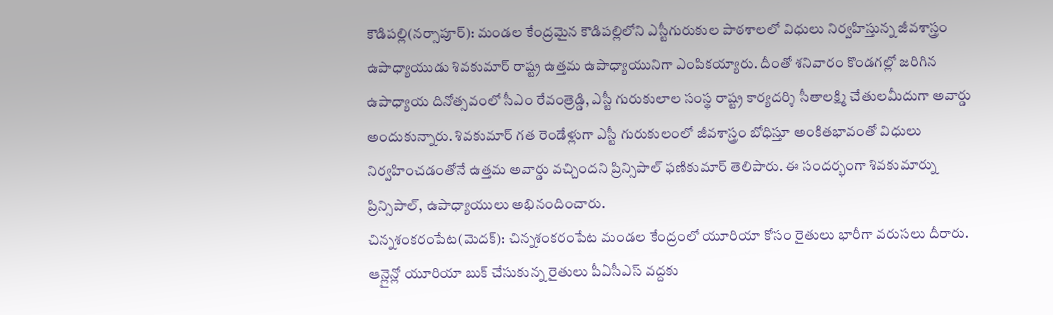కౌడిపల్లి(నర్సాపూర్): మండల కేంద్రమైన కౌడిపల్లిలోని ఎస్టీగురుకుల పాఠశాలలో విధులు నిర్వహిస్తున్న జీవశాస్త్రం ఉపాధ్యాయుడు శివకుమార్ రాష్ట్ర ఉత్తమ ఉపాధ్యాయునిగా ఎంపికయ్యారు. దీంతో శనివారం కొండగల్లో జరిగిన ఉపాధ్యాయ దినోత్సవంలో సీఎం రేవంత్రెడ్డి, ఎస్టీ గురుకులాల సంస్థ రాష్ట్ర కార్యదర్శి సీతాలక్ష్మి చేతులమీదుగా అవార్డు అందుకున్నారు. శివకుమార్ గత రెండేళ్లుగా ఎస్టీ గురుకులంలో జీవశాస్త్రం బోధిస్తూ అంకితభావంతో విధులు నిర్వహించడంతోనే ఉత్తమ అవార్డు వచ్చిందని ప్రిన్సిపాల్ ఫణికుమార్ తెలిపారు. ఈ సందర్భంగా శివకుమార్ను ప్రిన్సిపాల్, ఉపాధ్యాయులు అభినందించారు.
చిన్నశంకరంపేట(మెదక్): చిన్నశంకరంపేట మండల కేంద్రంలో యూరియా కోసం రైతులు భారీగా వరుసలు దీరారు. ఆన్లైన్లో యూరియా బుక్ చేసుకున్న రైతులు పీఏసీఎస్ వద్దకు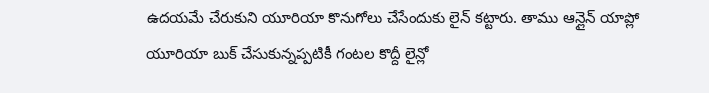ఉదయమే చేరుకుని యూరియా కొనుగోలు చేసేందుకు లైన్ కట్టారు. తాము ఆన్లైన్ యాప్లో యూరియా బుక్ చేసుకున్నప్పటికీ గంటల కొద్దీ లైన్లో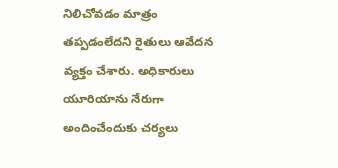నిలిచోవడం మాత్రం తప్పడంలేదని రైతులు ఆవేదన వ్యక్తం చేశారు. అధికారులు యూరియాను నేరుగా అందించేందుకు చర్యలు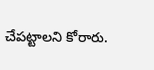చేపట్టాలని కోరారు.